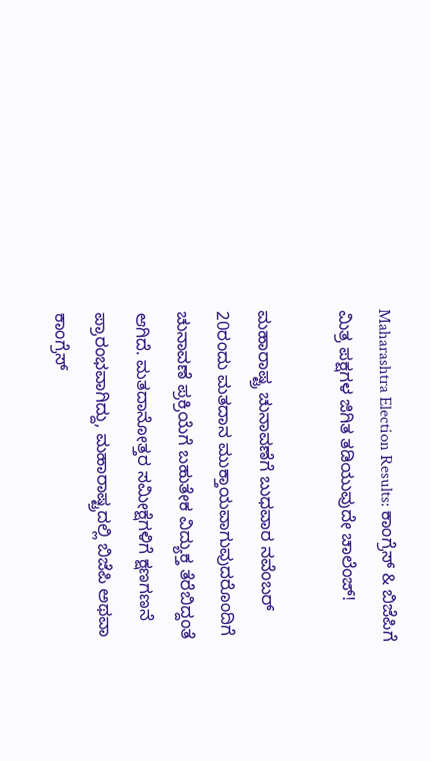Maharashtra Election Results: ಕಾಂಗ್ರೆಸ್‌ & ಬಿಜೆಪಿಗೆ ಮಿತ್ರ ಪಕ್ಷಗಳ ಜಿಗಿತ ತಡಿಯುವುದೇ ಚಾಲೆಂಜ್‌!

ಮಹಾರಾಷ್ಟ್ರ ಚುನಾವಣೆಗೆ ಬುಧವಾರ ನವೆಂಬರ್‌ 20ರಂದು ಮತದಾನ ಮುಕ್ತಾಯವಾಗುವುದರೊಂದಿಗೆ ಚುನಾವಣೆ ಪ್ರಕ್ರಿಯೆಗೆ ಬಹುತೇಕ ವಿದ್ಯುಕ್ತ ತೆರೆಬಿದ್ದಂತೆ ಆಗಿದೆ. ಮತದಾನೋತ್ತರ ಸಮೀಕ್ಷೆಗಳಿಗೆ ಕ್ಷಣಗಣನೆ ಪ್ರಾರಂಭವಾಗಿದ್ದು, ಮಹಾರಾಷ್ಟ್ರದಲ್ಲಿ ಬಿಜೆಪಿ ಅಥವಾ ಕಾಂಗ್ರೆಸ್‌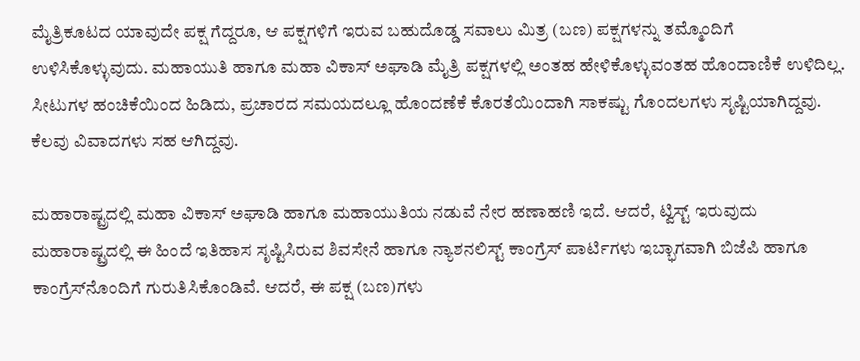ಮೈತ್ರಿಕೂಟದ ಯಾವುದೇ ಪಕ್ಷ ಗೆದ್ದರೂ, ಆ ಪಕ್ಷಗಳಿಗೆ ಇರುವ ಬಹುದೊಡ್ಡ ಸವಾಲು ಮಿತ್ರ (ಬಣ) ಪಕ್ಷಗಳನ್ನು ತಮ್ಮೊಂದಿಗೆ ಉಳಿಸಿಕೊಳ್ಳುವುದು. ಮಹಾಯುತಿ ಹಾಗೂ ಮಹಾ ವಿಕಾಸ್‌ ಅಘಾಡಿ ಮೈತ್ರಿ ಪಕ್ಷಗಳಲ್ಲಿ ಅಂತಹ ಹೇಳಿಕೊಳ್ಳುವಂತಹ ಹೊಂದಾಣಿಕೆ ಉಳಿದಿಲ್ಲ. ಸೀಟುಗಳ ಹಂಚಿಕೆಯಿಂದ ಹಿಡಿದು, ಪ್ರಚಾರದ ಸಮಯದಲ್ಲೂ ಹೊಂದಣೆಕೆ ಕೊರತೆಯಿಂದಾಗಿ ಸಾಕಷ್ಟು ಗೊಂದಲಗಳು ಸೃಷ್ಟಿಯಾಗಿದ್ದವು. ಕೆಲವು ವಿವಾದಗಳು ಸಹ ಆಗಿದ್ದವು.

ಮಹಾರಾಷ್ಟ್ರದಲ್ಲಿ ಮಹಾ ವಿಕಾಸ್ ಅಘಾಡಿ ಹಾಗೂ ಮಹಾಯುತಿಯ ನಡುವೆ ನೇರ ಹಣಾಹಣಿ ಇದೆ. ಆದರೆ, ಟ್ವಿಸ್ಟ್‌ ಇರುವುದು ಮಹಾರಾಷ್ಟ್ರದಲ್ಲಿ ಈ ಹಿಂದೆ ಇತಿಹಾಸ ಸೃಷ್ಟಿಸಿರುವ ಶಿವಸೇನೆ ಹಾಗೂ ನ್ಯಾಶನಲಿಸ್ಟ್‌ ಕಾಂಗ್ರೆಸ್‌ ಪಾರ್ಟಿಗಳು ಇಬ್ಭಾಗವಾಗಿ ಬಿಜೆಪಿ ಹಾಗೂ ಕಾಂಗ್ರೆಸ್‌ನೊಂದಿಗೆ ಗುರುತಿಸಿಕೊಂಡಿವೆ. ಆದರೆ, ಈ ಪಕ್ಷ (ಬಣ)ಗಳು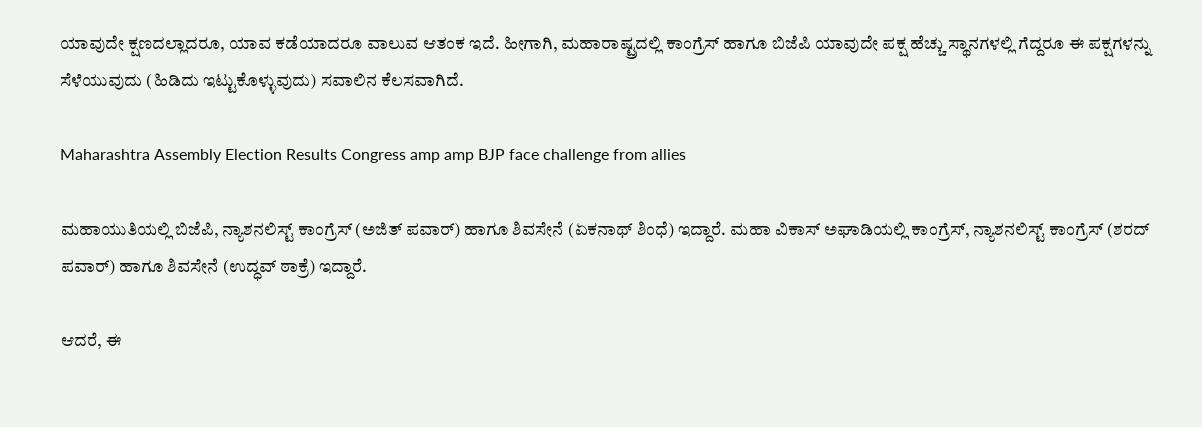ಯಾವುದೇ ಕ್ಷಣದಲ್ಲಾದರೂ, ಯಾವ ಕಡೆಯಾದರೂ ವಾಲುವ ಆತಂಕ ಇದೆ. ಹೀಗಾಗಿ, ಮಹಾರಾಷ್ಟ್ರದಲ್ಲಿ ಕಾಂಗ್ರೆಸ್‌ ಹಾಗೂ ಬಿಜೆಪಿ ಯಾವುದೇ ಪಕ್ಷ ಹೆಚ್ಚು ಸ್ಥಾನಗಳಲ್ಲಿ ಗೆದ್ದರೂ ಈ ಪಕ್ಷಗಳನ್ನು ಸೆಳೆಯುವುದು (ಹಿಡಿದು ಇಟ್ಟುಕೊಳ್ಳುವುದು) ಸವಾಲಿನ ಕೆಲಸವಾಗಿದೆ.

Maharashtra Assembly Election Results Congress amp amp BJP face challenge from allies

ಮಹಾಯುತಿಯಲ್ಲಿ ಬಿಜೆಪಿ, ನ್ಯಾಶನಲಿಸ್ಟ್‌ ಕಾಂಗ್ರೆಸ್‌ (ಅಜಿತ್‌ ಪವಾರ್‌) ಹಾಗೂ ಶಿವಸೇನೆ (ಏಕನಾಥ್‌ ಶಿಂಧೆ) ಇದ್ದಾರೆ. ಮಹಾ ವಿಕಾಸ್‌ ಅಘಾಡಿಯಲ್ಲಿ ಕಾಂಗ್ರೆಸ್‌, ನ್ಯಾಶನಲಿಸ್ಟ್‌ ಕಾಂಗ್ರೆಸ್‌ (ಶರದ್ ಪವಾರ್‌) ಹಾಗೂ ಶಿವಸೇನೆ (ಉದ್ಧವ್‌ ಠಾಕ್ರೆ) ಇದ್ದಾರೆ.

ಆದರೆ, ಈ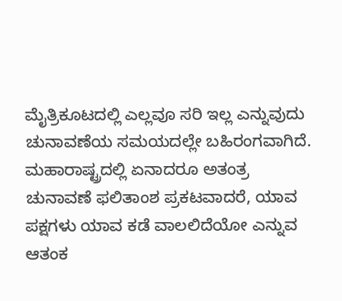ಮೈತ್ರಿಕೂಟದಲ್ಲಿ ಎಲ್ಲವೂ ಸರಿ ಇಲ್ಲ ಎನ್ನುವುದು ಚುನಾವಣೆಯ ಸಮಯದಲ್ಲೇ ಬಹಿರಂಗವಾಗಿದೆ. ಮಹಾರಾಷ್ಟ್ರದಲ್ಲಿ ಏನಾದರೂ ಅತಂತ್ರ ಚುನಾವಣೆ ಫಲಿತಾಂಶ ಪ್ರಕಟವಾದರೆ, ಯಾವ ಪಕ್ಷಗಳು ಯಾವ ಕಡೆ ವಾಲಲಿದೆಯೋ ಎನ್ನುವ ಆತಂಕ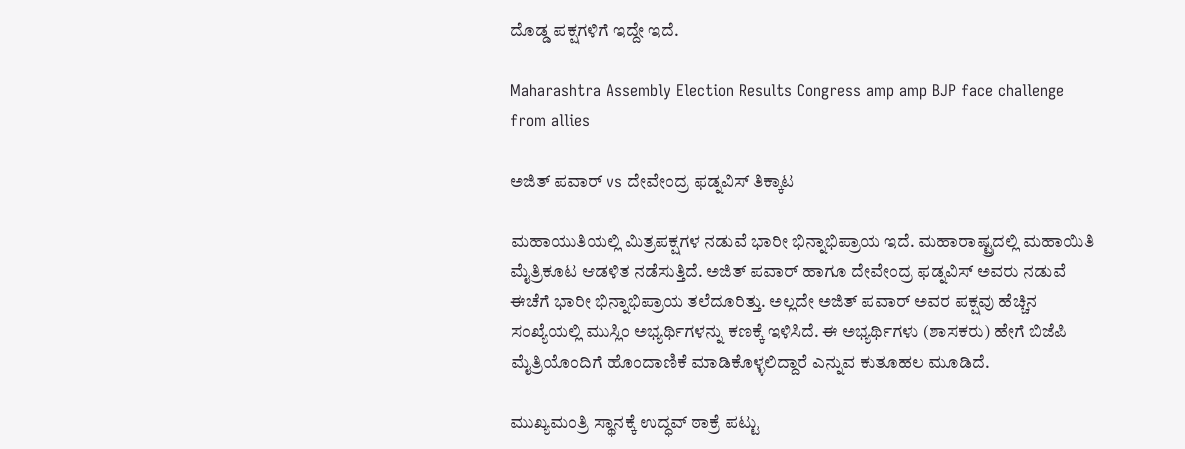ದೊಡ್ಡ ಪಕ್ಷಗಳಿಗೆ ಇದ್ದೇ ಇದೆ.

Maharashtra Assembly Election Results Congress amp amp BJP face challenge from allies

ಅಜಿತ್‌ ಪವಾರ್‌ vs ದೇವೇಂದ್ರ ಫಡ್ನವಿಸ್ ತಿಕ್ಕಾಟ

ಮಹಾಯುತಿಯಲ್ಲಿ ಮಿತ್ರಪಕ್ಷಗಳ ನಡುವೆ ಭಾರೀ ಭಿನ್ನಾಭಿಪ್ರಾಯ ಇದೆ. ಮಹಾರಾಷ್ಟ್ರದಲ್ಲಿ ಮಹಾಯಿತಿ ಮೈತ್ರಿಕೂಟ ಆಡಳಿತ ನಡೆಸುತ್ತಿದೆ. ಅಜಿತ್‌ ಪವಾರ್ ಹಾಗೂ ದೇವೇಂದ್ರ ಫಡ್ನವಿಸ್‌ ಅವರು ನಡುವೆ ಈಚೆಗೆ ಭಾರೀ ಭಿನ್ನಾಭಿಪ್ರಾಯ ತಲೆದೂರಿತ್ತು. ಅಲ್ಲದೇ ಅಜಿತ್‌ ಪವಾರ್‌ ಅವರ ಪಕ್ಷವು ಹೆಚ್ಚಿನ ಸಂಖ್ಯೆಯಲ್ಲಿ ಮುಸ್ಲಿಂ ಅಭ್ಯರ್ಥಿಗಳನ್ನು ಕಣಕ್ಕೆ ಇಳಿಸಿದೆ. ಈ ಅಭ್ಯರ್ಥಿಗಳು (ಶಾಸಕರು) ಹೇಗೆ ಬಿಜೆಪಿ ಮೈತ್ರಿಯೊಂದಿಗೆ ಹೊಂದಾಣಿಕೆ ಮಾಡಿಕೊಳ್ಳಲಿದ್ದಾರೆ ಎನ್ನುವ ಕುತೂಹಲ ಮೂಡಿದೆ.

ಮುಖ್ಯಮಂತ್ರಿ ಸ್ಥಾನಕ್ಕೆ ಉದ್ಧವ್‌ ಠಾಕ್ರೆ ಪಟ್ಟು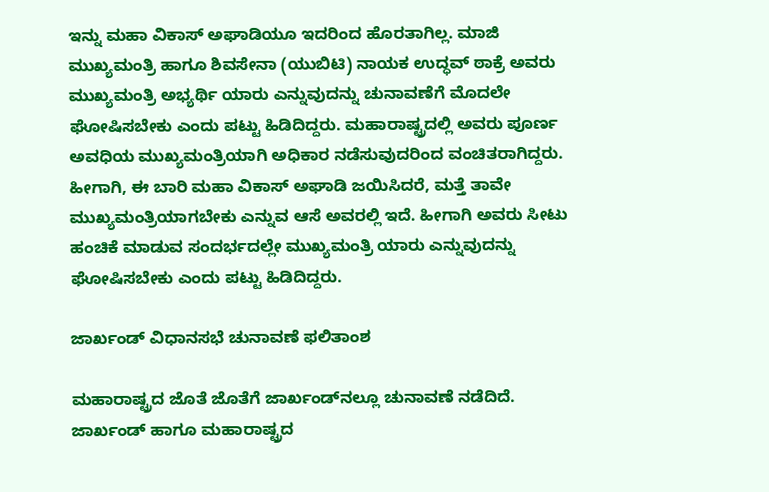ಇನ್ನು ಮಹಾ ವಿಕಾಸ್ ಅಘಾಡಿಯೂ ಇದರಿಂದ ಹೊರತಾಗಿಲ್ಲ. ಮಾಜಿ ಮುಖ್ಯಮಂತ್ರಿ ಹಾಗೂ ಶಿವಸೇನಾ (ಯುಬಿಟಿ) ನಾಯಕ ಉದ್ಧವ್‌ ಠಾಕ್ರೆ ಅವರು ಮುಖ್ಯಮಂತ್ರಿ ಅಭ್ಯರ್ಥಿ ಯಾರು ಎನ್ನುವುದನ್ನು ಚುನಾವಣೆಗೆ ಮೊದಲೇ ಘೋಷಿಸಬೇಕು ಎಂದು ಪಟ್ಟು ಹಿಡಿದಿದ್ದರು. ಮಹಾರಾಷ್ಟ್ರದಲ್ಲಿ ಅವರು ಪೂರ್ಣ ಅವಧಿಯ ಮುಖ್ಯಮಂತ್ರಿಯಾಗಿ ಅಧಿಕಾರ ನಡೆಸುವುದರಿಂದ ವಂಚಿತರಾಗಿದ್ದರು. ಹೀಗಾಗಿ, ಈ ಬಾರಿ ಮಹಾ ವಿಕಾಸ್ ಅಘಾಡಿ ಜಯಿಸಿದರೆ, ಮತ್ತೆ ತಾವೇ ಮುಖ್ಯಮಂತ್ರಿಯಾಗಬೇಕು ಎನ್ನುವ ಆಸೆ ಅವರಲ್ಲಿ ಇದೆ. ಹೀಗಾಗಿ ಅವರು ಸೀಟು ಹಂಚಿಕೆ ಮಾಡುವ ಸಂದರ್ಭದಲ್ಲೇ ಮುಖ್ಯಮಂತ್ರಿ ಯಾರು ಎನ್ನುವುದನ್ನು ಘೋಷಿಸಬೇಕು ಎಂದು ಪಟ್ಟು ಹಿಡಿದಿದ್ದರು.

ಜಾರ್ಖಂಡ್ ವಿಧಾನಸಭೆ ಚುನಾವಣೆ ಫಲಿತಾಂಶ

ಮಹಾರಾಷ್ಟ್ರದ ಜೊತೆ ಜೊತೆಗೆ ಜಾರ್ಖಂಡ್‌ನಲ್ಲೂ ಚುನಾವಣೆ ನಡೆದಿದೆ. ಜಾರ್ಖಂಡ್‌ ಹಾಗೂ ಮಹಾರಾಷ್ಟ್ರದ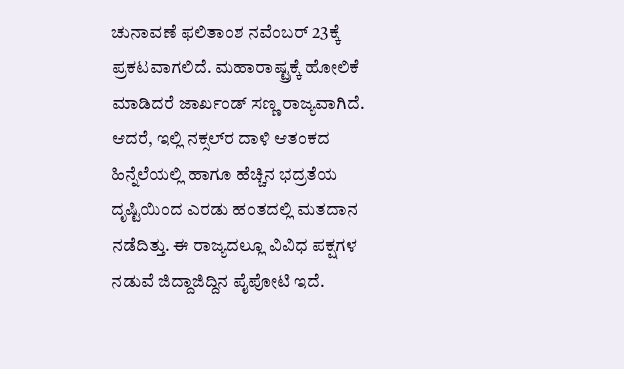ಚುನಾವಣೆ ಫಲಿತಾಂಶ ನವೆಂಬರ್‌ 23ಕ್ಕೆ ಪ್ರಕಟವಾಗಲಿದೆ. ಮಹಾರಾಷ್ಟ್ರಕ್ಕೆ ಹೋಲಿಕೆ ಮಾಡಿದರೆ ಜಾರ್ಖಂಡ್‌ ಸಣ್ಣ ರಾಜ್ಯವಾಗಿದೆ. ಆದರೆ, ಇಲ್ಲಿ ನಕ್ಸಲ್‌ರ ದಾಳಿ ಆತಂಕದ ಹಿನ್ನೆಲೆಯಲ್ಲಿ ಹಾಗೂ ಹೆಚ್ಚಿನ ಭದ್ರತೆಯ ದೃಷ್ಟಿಯಿಂದ ಎರಡು ಹಂತದಲ್ಲಿ ಮತದಾನ ನಡೆದಿತ್ತು. ಈ ರಾಜ್ಯದಲ್ಲೂ ವಿವಿಧ ಪಕ್ಷಗಳ ನಡುವೆ ಜಿದ್ದಾಜಿದ್ದಿನ ಪೈಪೋಟಿ ಇದೆ.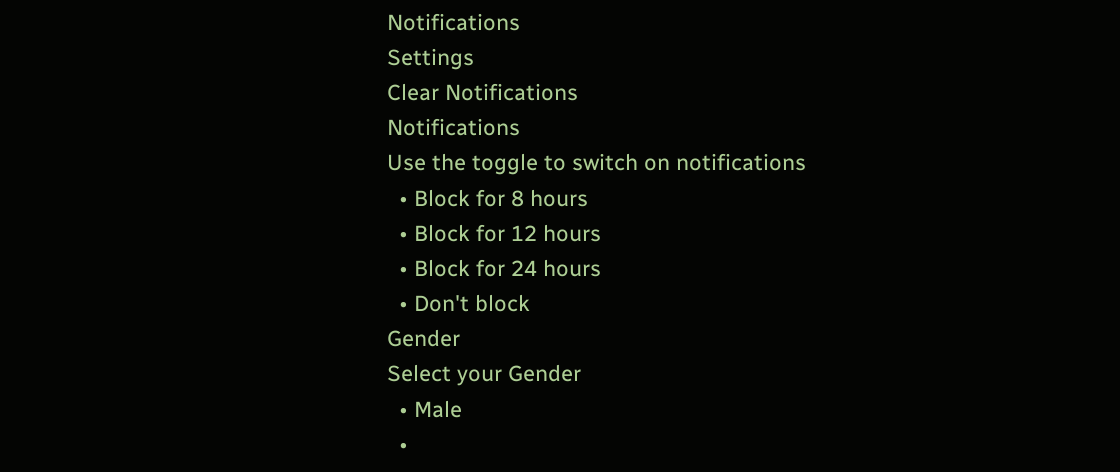Notifications
Settings
Clear Notifications
Notifications
Use the toggle to switch on notifications
  • Block for 8 hours
  • Block for 12 hours
  • Block for 24 hours
  • Don't block
Gender
Select your Gender
  • Male
  •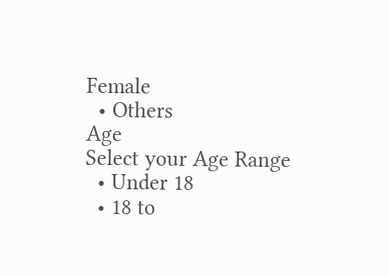Female
  • Others
Age
Select your Age Range
  • Under 18
  • 18 to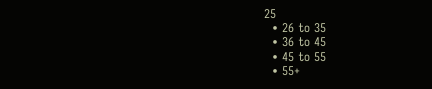25
  • 26 to 35
  • 36 to 45
  • 45 to 55
  • 55+